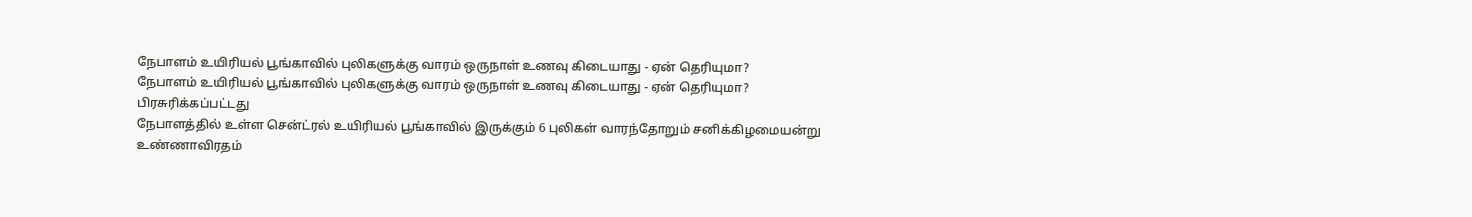நேபாளம் உயிரியல் பூங்காவில் புலிகளுக்கு வாரம் ஒருநாள் உணவு கிடையாது - ஏன் தெரியுமா?
நேபாளம் உயிரியல் பூங்காவில் புலிகளுக்கு வாரம் ஒருநாள் உணவு கிடையாது - ஏன் தெரியுமா?
பிரசுரிக்கப்பட்டது
நேபாளத்தில் உள்ள சென்ட்ரல் உயிரியல் பூங்காவில் இருக்கும் 6 புலிகள் வாரந்தோறும் சனிக்கிழமையன்று உண்ணாவிரதம்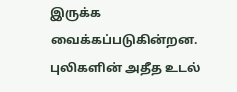இருக்க வைக்கப்படுகின்றன.
புலிகளின் அதீத உடல்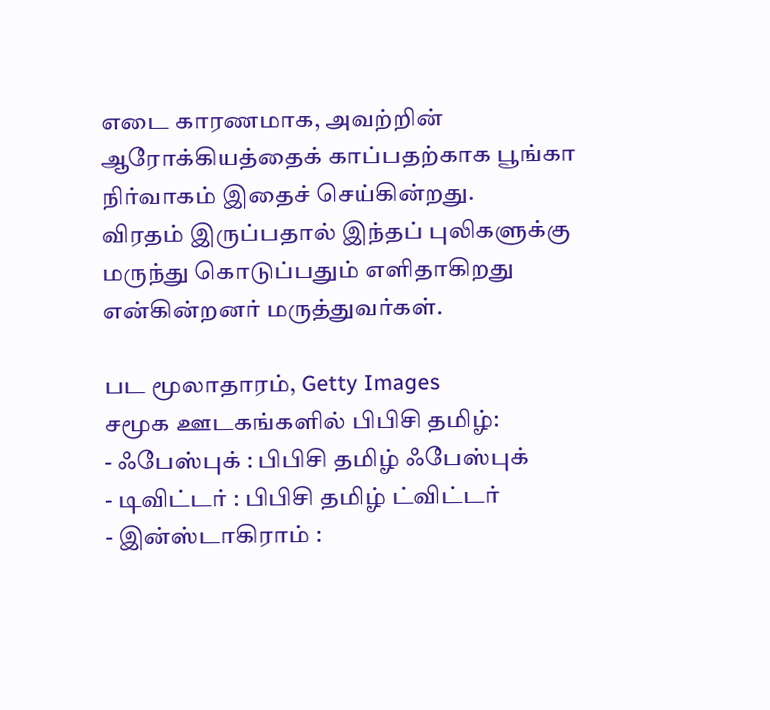எடை காரணமாக, அவற்றின் ஆரோக்கியத்தைக் காப்பதற்காக பூங்கா நிர்வாகம் இதைச் செய்கின்றது.
விரதம் இருப்பதால் இந்தப் புலிகளுக்கு மருந்து கொடுப்பதும் எளிதாகிறது என்கின்றனர் மருத்துவர்கள்.

பட மூலாதாரம், Getty Images
சமூக ஊடகங்களில் பிபிசி தமிழ்:
- ஃபேஸ்புக் : பிபிசி தமிழ் ஃபேஸ்புக்
- டிவிட்டர் : பிபிசி தமிழ் ட்விட்டர்
- இன்ஸ்டாகிராம் :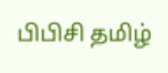பிபிசி தமிழ்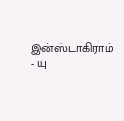இன்ஸ்டாகிராம்
- யு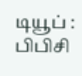டியூப் : பிபிசி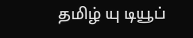தமிழ் யு டியூப்